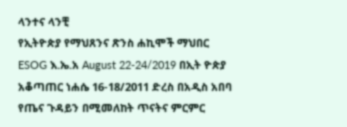ላንተና ላንቺ
የኢትዮጵያ የማህጸንና ጽንስ ሐኪሞች ማህበር ESOG እ.ኤ.አ August 22-24/2019 በኢት ዮጵያ አቆጣጠር ነሐሴ 16-18/2011 ድረስ በአዲስ አበባ የጤና ጉዳይን በሚመለከት ጥናትና ምርምር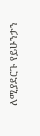ለሚያደርጉ የይሁንታን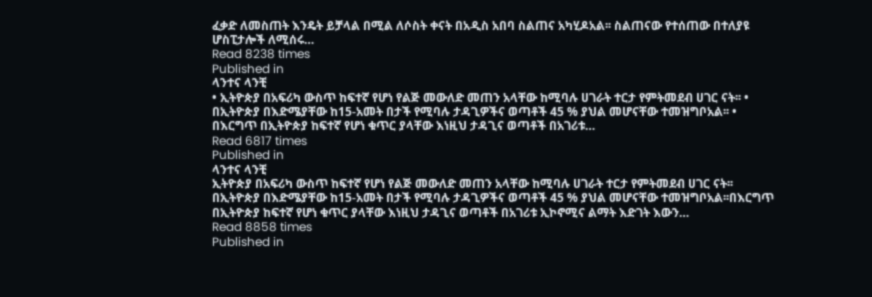ፈቃድ ለመስጠት እንዴት ይቻላል በሚል ለሶስት ቀናት በአዲስ አበባ ስልጠና አካሂዶአል፡፡ ስልጠናው የተሰጠው በተለያዩ ሆስፒታሎች ለሚሰሩ…
Read 8238 times
Published in
ላንተና ላንቺ
• ኢትዮጵያ በአፍሪካ ውስጥ ከፍተኛ የሆነ የልጅ መውለድ መጠን አላቸው ከሚባሉ ሀገራት ተርታ የምትመደብ ሀገር ናት፡፡ • በኢትዮጵያ በእድሜያቸው ከ15-አመት በታች የሚባሉ ታዳጊዎችና ወጣቶች 45 % ያህል መሆናቸው ተመዝግቦአል፡፡ • በእርግጥ በኢትዮጵያ ከፍተኛ የሆነ ቁጥር ያላቸው እነዚህ ታዳጊና ወጣቶች በአገሪቱ…
Read 6817 times
Published in
ላንተና ላንቺ
ኢትዮጵያ በአፍሪካ ውስጥ ከፍተኛ የሆነ የልጅ መውለድ መጠን አላቸው ከሚባሉ ሀገራት ተርታ የምትመደብ ሀገር ናት፡፡ በኢትዮጵያ በእድሜያቸው ከ15-አመት በታች የሚባሉ ታዳጊዎችና ወጣቶች 45 % ያህል መሆናቸው ተመዝግቦአል፡፡በእርግጥ በኢትዮጵያ ከፍተኛ የሆነ ቁጥር ያላቸው እነዚህ ታዳጊና ወጣቶች በአገሪቱ ኢኮኖሚና ልማት እድገት እውን…
Read 8858 times
Published in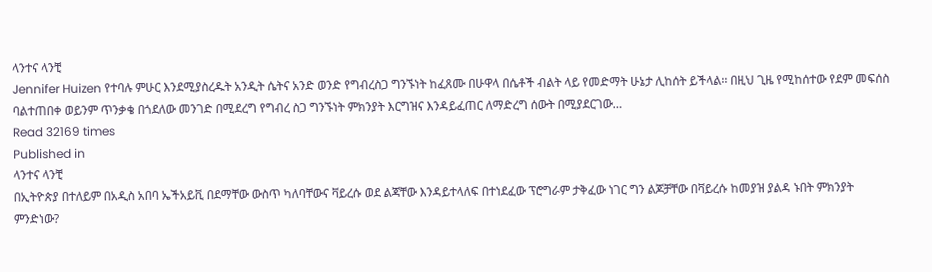ላንተና ላንቺ
Jennifer Huizen የተባሉ ምሁር እንደሚያስረዱት አንዲት ሴትና አንድ ወንድ የግብረስጋ ግንኙነት ከፈጸሙ በሁዋላ በሴቶች ብልት ላይ የመድማት ሁኔታ ሊከሰት ይችላል፡፡ በዚህ ጊዜ የሚከሰተው የደም መፍሰስ ባልተጠበቀ ወይንም ጥንቃቄ በጎደለው መንገድ በሚደረግ የግብረ ስጋ ግንኙነት ምክንያት እርግዝና እንዳይፈጠር ለማድረግ ሰውት በሚያደርገው…
Read 32169 times
Published in
ላንተና ላንቺ
በኢትዮጵያ በተለይም በአዲስ አበባ ኤችአይቪ በደማቸው ውስጥ ካለባቸውና ቫይረሱ ወደ ልጃቸው እንዳይተላለፍ በተነደፈው ፕሮግራም ታቅፈው ነገር ግን ልጆቻቸው በቫይረሱ ከመያዝ ያልዳ ኑበት ምክንያት ምንድነው?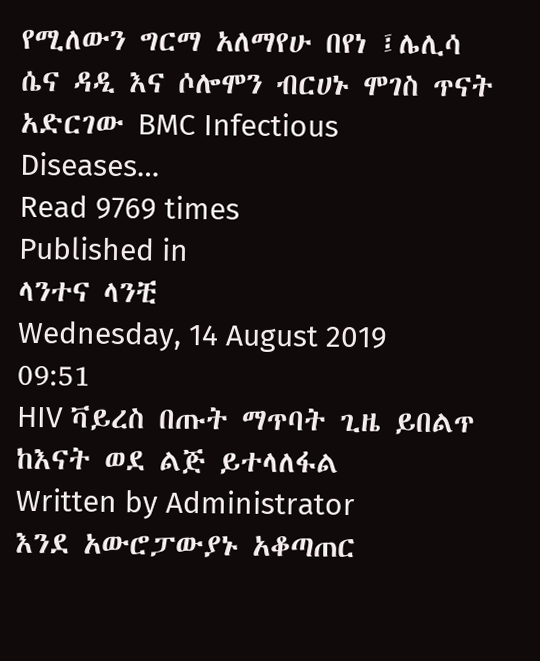የሚለውን ግርማ አለማየሁ በየነ ፤ሌሊሳ ሴና ዳዲ እና ሶሎሞን ብርሀኑ ሞገስ ጥናት አድርገው BMC Infectious Diseases…
Read 9769 times
Published in
ላንተና ላንቺ
Wednesday, 14 August 2019 09:51
HIV ቫይረስ በጡት ማጥባት ጊዜ ይበልጥ ከእናት ወደ ልጅ ይተላለፋል
Written by Administrator
እንደ አውሮፓውያኑ አቆጣጠር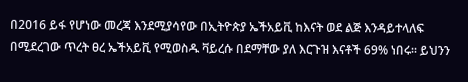በ2016 ይፋ የሆነው መረጃ እንደሚያሳየው በኢትዮጵያ ኤችአይቪ ከእናት ወደ ልጅ እንዳይተላለፍ በሚደረገው ጥረት ፀረ ኤችአይቪ የሚወስዱ ቫይረሱ በደማቸው ያለ እርጉዝ እናቶች 69% ነበሩ፡፡ ይህንን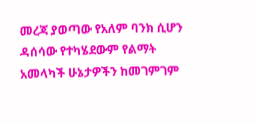መረጃ ያወጣው የአለም ባንክ ሲሆን ዳሰሳው የተካሄደውም የልማት አመላካች ሁኔታዎችን ከመገምገም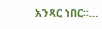አንጻር ነበር፡፡…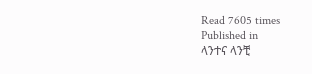Read 7605 times
Published in
ላንተና ላንቺ